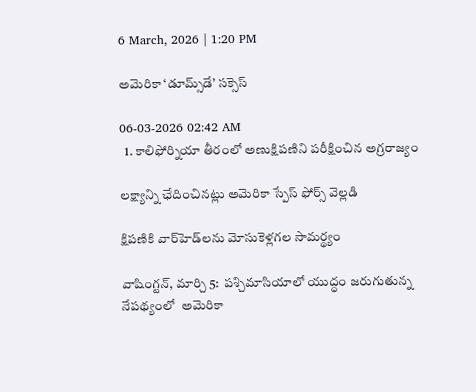6 March, 2026 | 1:20 PM

అమెరికా ‘డూమ్స్‌డే’ సక్సెస్

06-03-2026 02:42 AM
  1. కాలిఫోర్నియా తీరంలో అణుక్షిపణిని పరీక్షించిన అగ్రరాజ్యం

లక్ష్యాన్ని ఛేదించినట్లు అమెరికా స్పేస్ ఫోర్స్ వెల్లడి

క్షిపణికి వార్‌హెడ్‌లను మోసుకెళ్లగల సామర్థ్యం

వాషింగ్టన్, మార్చి 5:  పశ్చిమాసియాలో యుద్ధం జరుగుతున్న నేపథ్యంలో  అమెరికా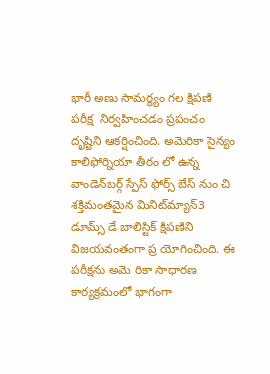భారీ అణు సామర్థ్యం గల క్షిపణి పరీక్ష  నిర్వహించడం ప్రపంచం దృష్టిని ఆకర్షించింది. అమెరికా సైన్యం కాలిఫోర్నియా తీరం లో ఉన్న వాండెన్‌బర్గ్ స్పేస్ ఫోర్స్ బేస్ నుం చి శక్తిమంతమైన మినిట్‌మ్యాన్‌3 డూమ్స్ డే బాలిస్టిక్ క్షిపణిని విజయవంతంగా ప్ర యోగించింది. ఈ పరీక్షను అమె రికా సాధారణ కార్యక్రమంలో భాగంగా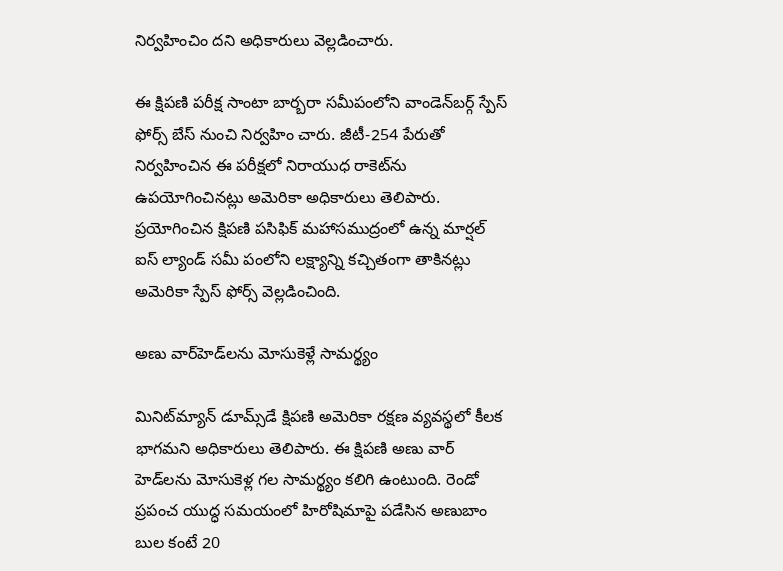నిర్వహించిం దని అధికారులు వెల్లడించారు.

ఈ క్షిపణి పరీక్ష సాంటా బార్బరా సమీపంలోని వాండెన్‌బర్గ్ స్పేస్ ఫోర్స్ బేస్ నుంచి నిర్వహిం చారు. జీటీ-254 పేరుతో నిర్వహించిన ఈ పరీక్షలో నిరాయుధ రాకెట్‌ను ఉపయోగించినట్లు అమెరికా అధికారులు తెలిపారు. ప్రయోగించిన క్షిపణి పసిఫిక్ మహాసముద్రంలో ఉన్న మార్షల్ ఐస్ ల్యాండ్ సమీ పంలోని లక్ష్యాన్ని కచ్చితంగా తాకినట్లు అమెరికా స్పేస్ ఫోర్స్ వెల్లడించింది.

అణు వార్‌హెడ్‌లను మోసుకెళ్లే సామర్థ్యం

మినిట్‌మ్యాన్ డూమ్స్‌డే క్షిపణి అమెరికా రక్షణ వ్యవస్థలో కీలక భాగమని అధికారులు తెలిపారు. ఈ క్షిపణి అణు వార్ హెడ్‌లను మోసుకెళ్ల గల సామర్థ్యం కలిగి ఉంటుంది. రెండో ప్రపంచ యుద్ధ సమయంలో హిరోషిమాపై పడేసిన అణుబాం బుల కంటే 20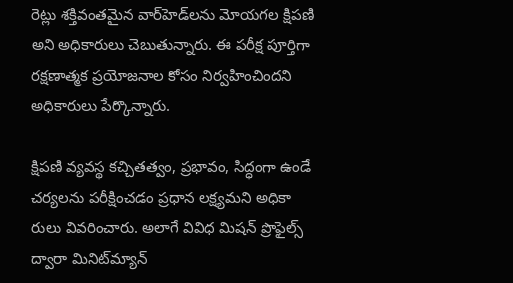రెట్లు శక్తివంతమైన వార్‌హెడ్‌లను మోయగల క్షిపణి అని అధికారులు చెబుతున్నారు. ఈ పరీక్ష పూర్తిగా రక్షణాత్మక ప్రయోజనాల కోసం నిర్వహించిందని అధికారులు పేర్కొన్నారు.

క్షిపణి వ్యవస్థ కచ్చితత్వం, ప్రభావం, సిద్ధంగా ఉండే చర్యలను పరీక్షించడం ప్రధాన లక్ష్యమని అధికా రులు వివరించారు. అలాగే వివిధ మిషన్ ప్రొఫైల్స్ ద్వారా మినిట్‌మ్యాన్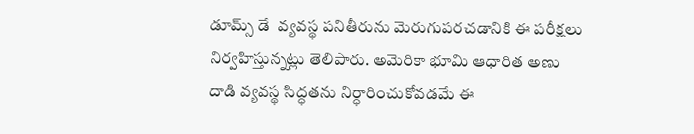డూమ్స్ డే  వ్యవస్థ పనితీరును మెరుగుపరచడానికి ఈ పరీక్షలు నిర్వహిస్తున్నట్లు తెలిపారు. అమెరికా భూమి ఆధారిత అణు దాడి వ్యవస్థ సిద్ధతను నిర్ధారించుకోవడమే ఈ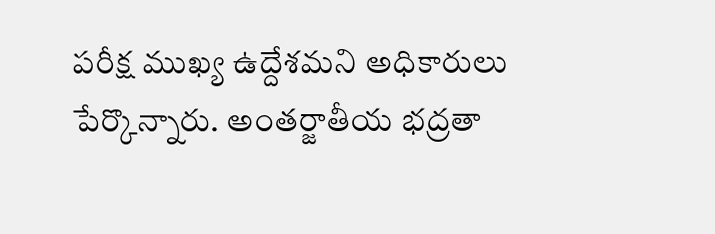పరీక్ష ముఖ్య ఉద్దేశమని అధికారులు పేర్కొన్నారు. అంతర్జాతీయ భద్రతా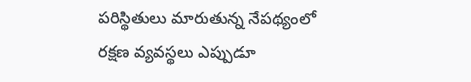పరిస్థితులు మారుతున్న నేపథ్యంలో రక్షణ వ్యవస్థలు ఎప్పుడూ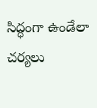సిద్ధంగా ఉండేలా చర్యలు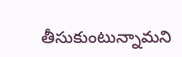తీసుకుంటున్నామని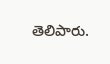తెలిపారు.